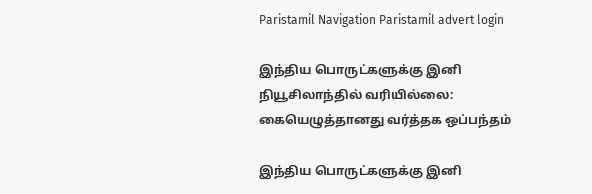Paristamil Navigation Paristamil advert login

இந்திய பொருட்களுக்கு இனி நியூசிலாந்தில் வரியில்லை: கையெழுத்தானது வர்த்தக ஒப்பந்தம்

இந்திய பொருட்களுக்கு இனி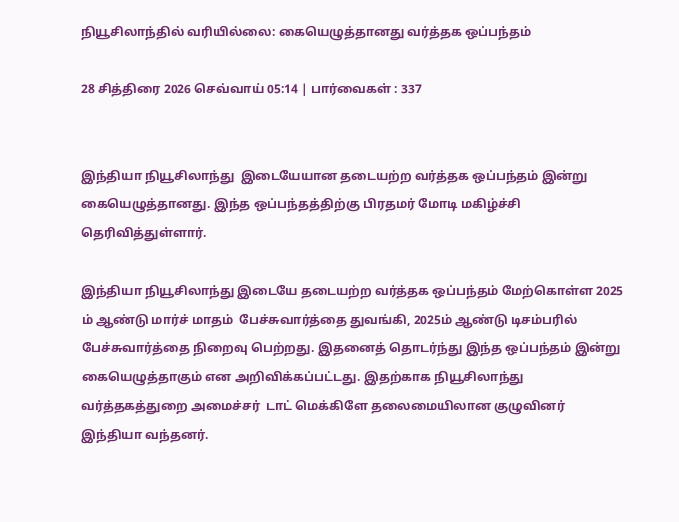நியூசிலாந்தில் வரியில்லை: கையெழுத்தானது வர்த்தக ஒப்பந்தம்

28 சித்திரை 2026 செவ்வாய் 05:14 | பார்வைகள் : 337


இந்தியா நியூசிலாந்து  இடையேயான தடையற்ற வர்த்தக ஒப்பந்தம் இன்று கையெழுத்தானது. இந்த ஒப்பந்தத்திற்கு பிரதமர் மோடி மகிழ்ச்சி தெரிவித்துள்ளார்.

இந்தியா நியூசிலாந்து இடையே தடையற்ற வர்த்தக ஒப்பந்தம் மேற்கொள்ள 2025 ம் ஆண்டு மார்ச் மாதம்  பேச்சுவார்த்தை துவங்கி, 2025ம் ஆண்டு டிசம்பரில் பேச்சுவார்த்தை நிறைவு பெற்றது. இதனைத் தொடர்ந்து இந்த ஒப்பந்தம் இன்று கையெழுத்தாகும் என அறிவிக்கப்பட்டது. இதற்காக நியூசிலாந்து வர்த்தகத்துறை அமைச்சர்  டாட் மெக்கிளே தலைமையிலான குழுவினர்  இந்தியா வந்தனர்.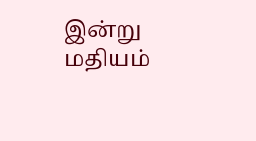இன்று மதியம்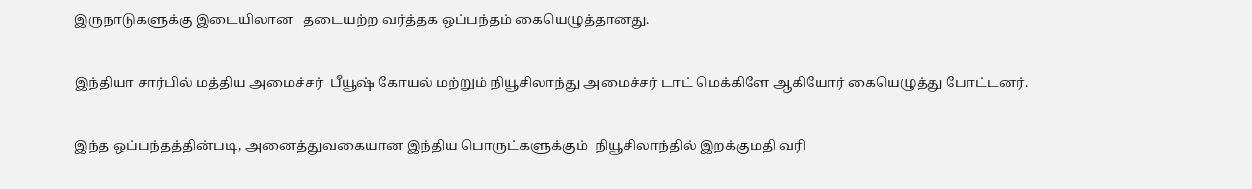இருநாடுகளுக்கு இடையிலான   தடையற்ற வர்த்தக ஒப்பந்தம் கையெழுத்தானது.

இந்தியா சார்பில் மத்திய அமைச்சர்  பீயூஷ் கோயல் மற்றும் நியூசிலாந்து அமைச்சர் டாட் மெக்கிளே ஆகியோர் கையெழுத்து போட்டனர்.

இந்த ஒப்பந்தத்தின்படி, அனைத்துவகையான இந்திய பொருட்களுக்கும்  நியூசிலாந்தில் இறக்குமதி வரி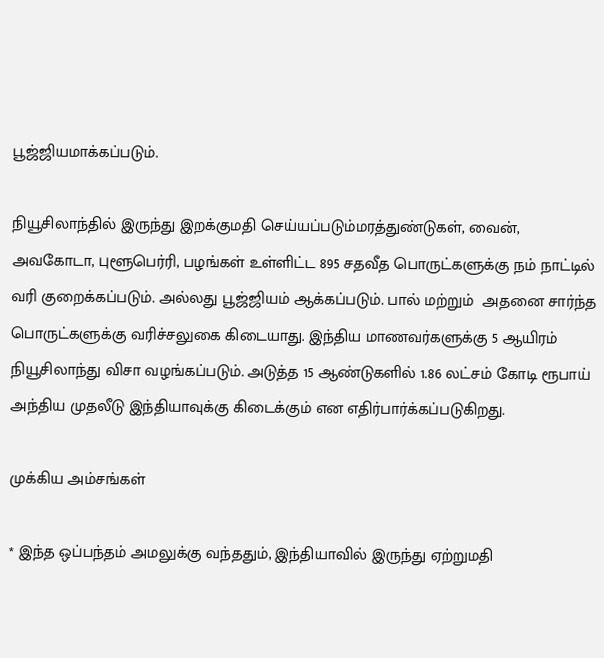பூஜ்ஜியமாக்கப்படும்.

நியூசிலாந்தில் இருந்து இறக்குமதி செய்யப்படும்மரத்துண்டுகள், வைன், அவகோடா, புளூபெர்ரி, பழங்கள் உள்ளிட்ட 895 சதவீத பொருட்களுக்கு நம் நாட்டில் வரி குறைக்கப்படும். அல்லது பூஜ்ஜியம் ஆக்கப்படும். பால் மற்றும்  அதனை சார்ந்த பொருட்களுக்கு வரிச்சலுகை கிடையாது. இந்திய மாணவர்களுக்கு 5 ஆயிரம் நியூசிலாந்து விசா வழங்கப்படும். அடுத்த 15 ஆண்டுகளில் 1.86 லட்சம் கோடி ரூபாய் அந்திய முதலீடு இந்தியாவுக்கு கிடைக்கும் என எதிர்பார்க்கப்படுகிறது.

முக்கிய அம்சங்கள்

* இந்த ஒப்பந்தம் அமலுக்கு வந்ததும், இந்தியாவில் இருந்து ஏற்றுமதி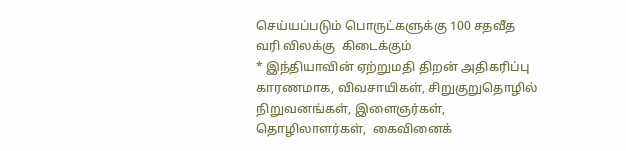செய்யப்படும் பொருட்களுக்கு 100 சதவீத வரி விலக்கு  கிடைக்கும்
* இந்தியாவின் ஏற்றுமதி திறன் அதிகரிப்பு காரணமாக, விவசாயிகள், சிறுகுறுதொழில் நிறுவனங்கள், இளைஞர்கள், தொழிலாளர்கள்,  கைவினைக்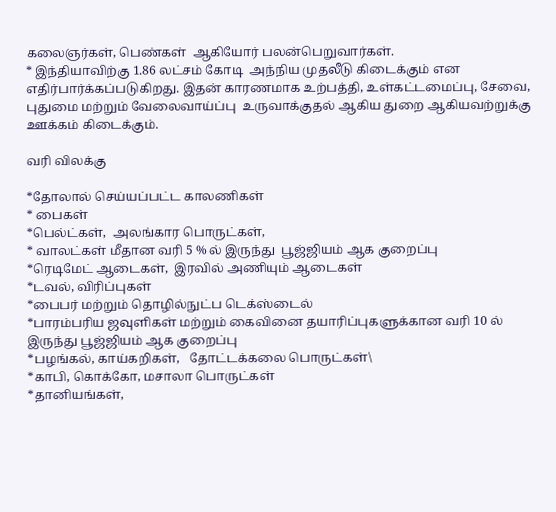கலைஞர்கள், பெண்கள்  ஆகியோர் பலன்பெறுவார்கள்.
* இந்தியாவிற்கு 1.86 லட்சம் கோடி  அந்நிய முதலீடு கிடைக்கும் என எதிர்பார்க்கப்படுகிறது. இதன் காரணமாக உற்பத்தி, உள்கட்டமைப்பு, சேவை, புதுமை மற்றும் வேலைவாய்ப்பு  உருவாக்குதல் ஆகிய துறை ஆகியவற்றுக்கு ஊக்கம் கிடைக்கும்.

வரி விலக்கு

*தோலால் செய்யப்பட்ட காலணிகள்
* பைகள்
*பெல்ட்கள்,  அலங்கார பொருட்கள்,
* வாலட்கள் மீதான வரி 5 % ல் இருந்து  பூஜ்ஜியம் ஆக குறைப்பு
*ரெடிமேட் ஆடைகள்,  இரவில் அணியும் ஆடைகள்
*டவல், விரிப்புகள்
*பைபர் மற்றும் தொழில்நுட்ப டெக்ஸ்டைல்
*பாரம்பரிய ஜவுளிகள் மற்றும் கைவினை தயாரிப்புகளுக்கான வரி 10 ல் இருந்து பூஜ்ஜியம் ஆக குறைப்பு
*பழங்கல், காய்கறிகள்,   தோட்டக்கலை பொருட்கள்\
*காபி, கொக்கோ, மசாலா பொருட்கள்
*தானியங்கள்,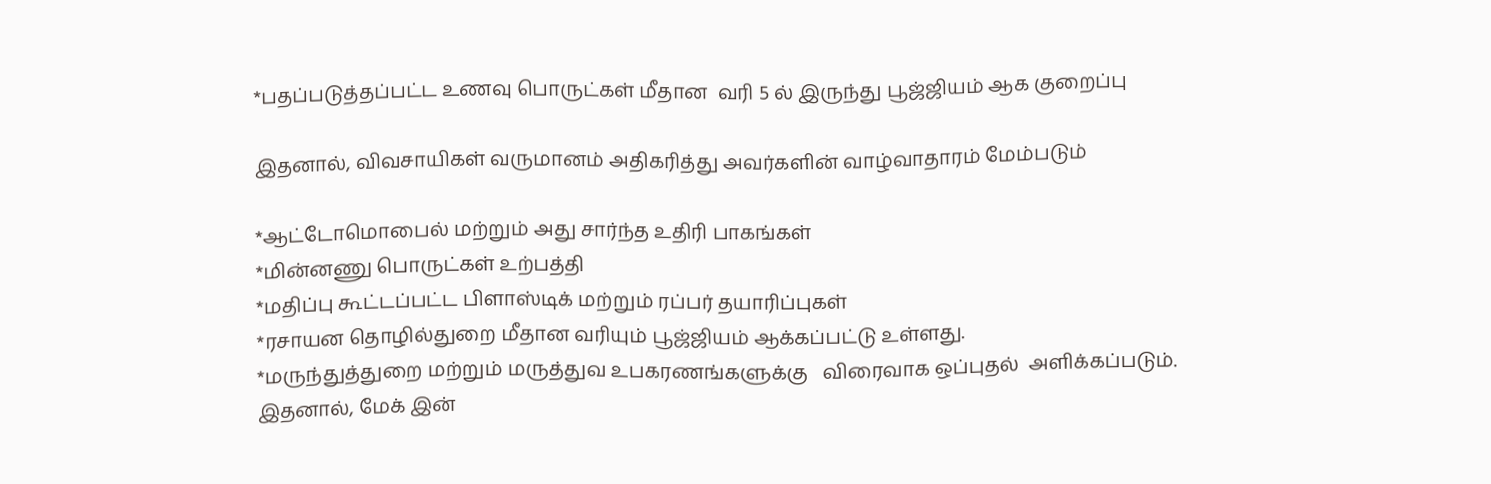*பதப்படுத்தப்பட்ட உணவு பொருட்கள் மீதான  வரி 5 ல் இருந்து பூஜ்ஜியம் ஆக குறைப்பு

இதனால், விவசாயிகள் வருமானம் அதிகரித்து அவர்களின் வாழ்வாதாரம் மேம்படும்

*ஆட்டோமொபைல் மற்றும் அது சார்ந்த உதிரி பாகங்கள்
*மின்னணு பொருட்கள் உற்பத்தி
*மதிப்பு கூட்டப்பட்ட பிளாஸ்டிக் மற்றும் ரப்பர் தயாரிப்புகள்
*ரசாயன தொழில்துறை மீதான வரியும் பூஜ்ஜியம் ஆக்கப்பட்டு உள்ளது.
*மருந்துத்துறை மற்றும் மருத்துவ உபகரணங்களுக்கு   விரைவாக ஒப்புதல்  அளிக்கப்படும். இதனால், மேக் இன்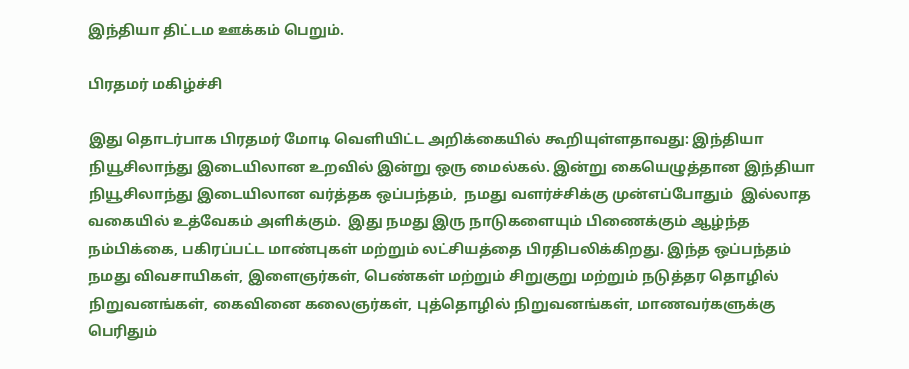இந்தியா திட்டம ஊக்கம் பெறும்.

பிரதமர் மகிழ்ச்சி

இது தொடர்பாக பிரதமர் மோடி வெளியிட்ட அறிக்கையில் கூறியுள்ளதாவது: இந்தியா  நியூசிலாந்து இடையிலான உறவில் இன்று ஒரு மைல்கல். இன்று கையெழுத்தான இந்தியா நியூசிலாந்து இடையிலான வர்த்தக ஒப்பந்தம்,  நமது வளர்ச்சிக்கு முன்எப்போதும்  இல்லாத வகையில் உத்வேகம் அளிக்கும்.  இது நமது இரு நாடுகளையும் பிணைக்கும் ஆழ்ந்த நம்பிக்கை, பகிரப்பட்ட மாண்புகள் மற்றும் லட்சியத்தை பிரதிபலிக்கிறது. இந்த ஒப்பந்தம் நமது விவசாயிகள், இளைஞர்கள், பெண்கள் மற்றும் சிறுகுறு மற்றும் நடுத்தர தொழில் நிறுவனங்கள், கைவினை கலைஞர்கள், புத்தொழில் நிறுவனங்கள், மாணவர்களுக்கு பெரிதும்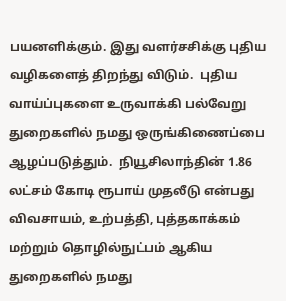பயனளிக்கும். இது வளர்சசிக்கு புதிய வழிகளைத் திறந்து விடும்.  புதிய வாய்ப்புகளை உருவாக்கி பல்வேறு துறைகளில் நமது ஒருங்கிணைப்பை ஆழப்படுத்தும்.  நியூசிலாந்தின் 1.86 லட்சம் கோடி ரூபாய் முதலீடு என்பது விவசாயம், உற்பத்தி, புத்தகாக்கம் மற்றும் தொழில்நுட்பம் ஆகிய துறைகளில் நமது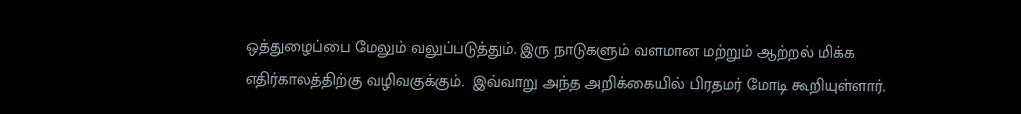ஒத்துழைப்பை மேலும் வலுப்படுத்தும். இரு நாடுகளும் வளமான மற்றும் ஆற்றல் மிக்க எதிர்காலத்திற்கு வழிவகுக்கும்.  இவ்வாறு அந்த அறிக்கையில் பிரதமர் மோடி கூறியுள்ளார்.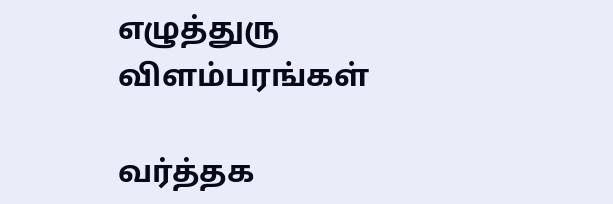எழுத்துரு விளம்பரங்கள்

வர்த்தக‌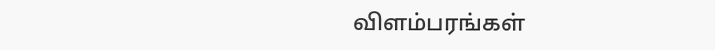விளம்பரங்கள்